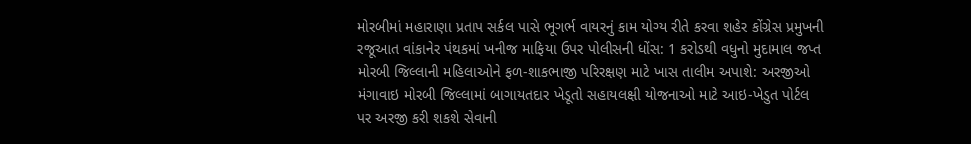મોરબીમાં મહારાણા પ્રતાપ સર્કલ પાસે ભૂગર્ભ વાયરનું કામ યોગ્ય રીતે કરવા શહેર કોંગ્રેસ પ્રમુખની રજૂઆત વાંકાનેર પંથકમાં ખનીજ માફિયા ઉપર પોલીસની ધોંસ: 1 કરોડથી વધુનો મુદામાલ જપ્ત મોરબી જિલ્લાની મહિલાઓને ફળ-શાકભાજી પરિરક્ષણ માટે ખાસ તાલીમ અપાશે: અરજીઓ મંગાવાઇ મોરબી જિલ્લામાં બાગાયતદાર ખેડૂતો સહાયલક્ષી યોજનાઓ માટે આઇ-ખેડુત પોર્ટલ પર અરજી કરી શકશે સેવાની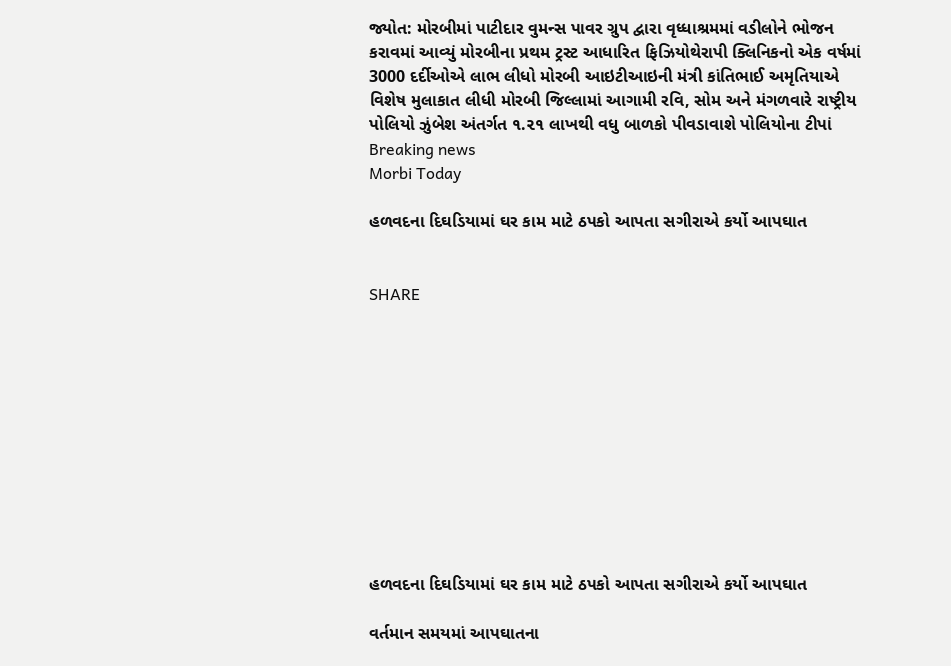જ્યોત: મોરબીમાં પાટીદાર વુમન્સ પાવર ગ્રુપ દ્વારા વૃધ્ધાશ્રમમાં વડીલોને ભોજન કરાવમાં આવ્યું મોરબીના પ્રથમ ટ્રસ્ટ આધારિત ફિઝિયોથેરાપી ક્લિનિકનો એક વર્ષમાં 3000 દર્દીઓએ લાભ લીધો મોરબી આઇટીઆઇની મંત્રી કાંતિભાઈ અમૃતિયાએ વિશેષ મુલાકાત લીધી મોરબી જિલ્લામાં આગામી રવિ, સોમ અને મંગળવારે રાષ્ટ્રીય પોલિયો ઝુંબેશ અંતર્ગત ૧.૨૧ લાખથી વધુ બાળકો પીવડાવાશે પોલિયોના ટીપાં
Breaking news
Morbi Today

હળવદના દિઘડિયામાં ઘર કામ માટે ઠપકો આપતા સગીરાએ કર્યો આપઘાત


SHARE











હળવદના દિઘડિયામાં ઘર કામ માટે ઠપકો આપતા સગીરાએ કર્યો આપઘાત

વર્તમાન સમયમાં આપઘાતના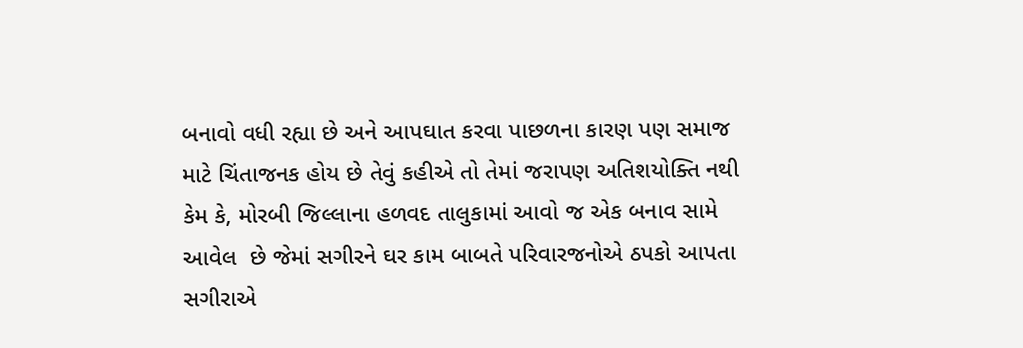બનાવો વધી રહ્યા છે અને આપઘાત કરવા પાછળના કારણ પણ સમાજ માટે ચિંતાજનક હોય છે તેવું કહીએ તો તેમાં જરાપણ અતિશયોક્તિ નથી કેમ કે, મોરબી જિલ્લાના હળવદ તાલુકામાં આવો જ એક બનાવ સામે આવેલ  છે જેમાં સગીરને ઘર કામ બાબતે પરિવારજનોએ ઠપકો આપતા સગીરાએ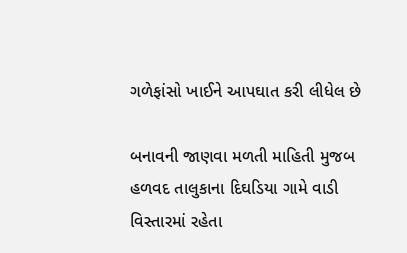ગળેફાંસો ખાઈને આપઘાત કરી લીધેલ છે

બનાવની જાણવા મળતી માહિતી મુજબ હળવદ તાલુકાના દિઘડિયા ગામે વાડી વિસ્તારમાં રહેતા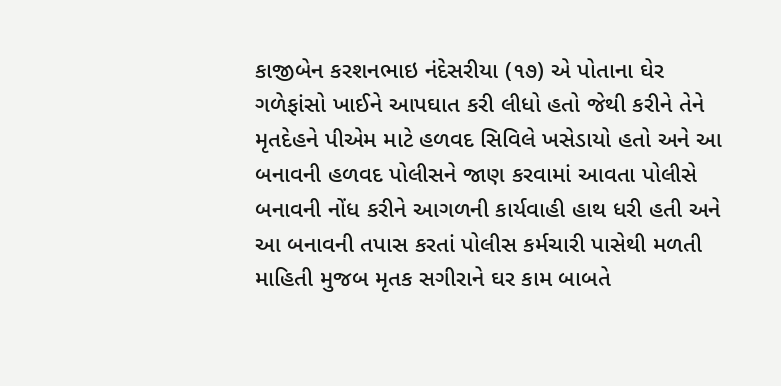કાજીબેન કરશનભાઇ નંદેસરીયા (૧૭) એ પોતાના ઘેર ગળેફાંસો ખાઈને આપઘાત કરી લીધો હતો જેથી કરીને તેને મૃતદેહને પીએમ માટે હળવદ સિવિલે ખસેડાયો હતો અને આ બનાવની હળવદ પોલીસને જાણ કરવામાં આવતા પોલીસે બનાવની નોંધ કરીને આગળની કાર્યવાહી હાથ ધરી હતી અને આ બનાવની તપાસ કરતાં પોલીસ કર્મચારી પાસેથી મળતી માહિતી મુજબ મૃતક સગીરાને ઘર કામ બાબતે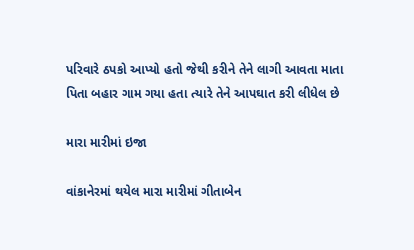પરિવારે ઠપકો આપ્યો હતો જેથી કરીને તેને લાગી આવતા માતા પિતા બહાર ગામ ગયા હતા ત્યારે તેને આપઘાત કરી લીધેલ છે

મારા મારીમાં ઇજા

વાંકાનેરમાં થયેલ મારા મારીમાં ગીતાબેન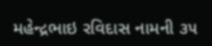મહેન્દ્રભાઇ રવિદાસ નામની ૩૫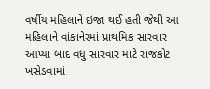વર્ષીય મહિલાને ઇજા થઈ હતી જેથી આ મહિલાને વાંકાનેરમાં પ્રાથમિક સારવાર આપ્યા બાદ વધુ સારવાર માટે રાજકોટ  ખસેડવામાં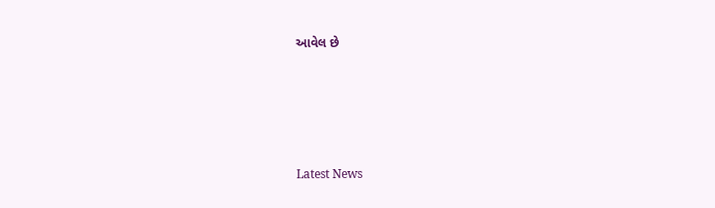આવેલ છે






Latest News